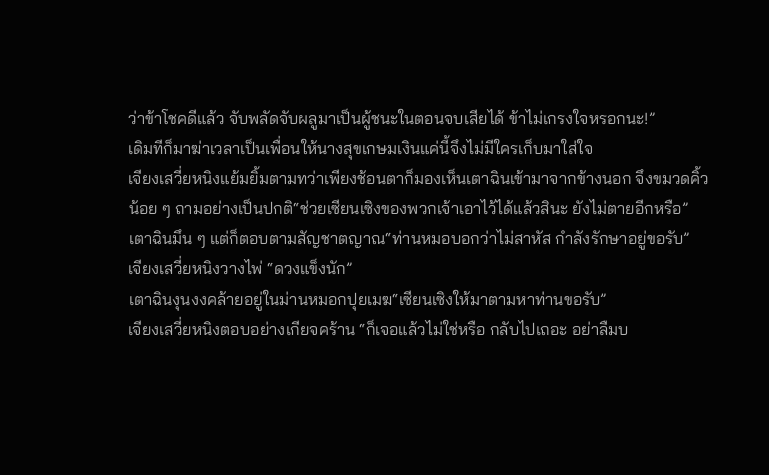ว่าข้าโชคดีแล้ว จับพลัดจับผลูมาเป็นผู้ชนะในตอนจบเสียได้ ข้าไม่เกรงใจหรอกนะ!”
เดิมทีก็มาฆ่าเวลาเป็นเพื่อนให้นางสุขเกษมเงินแค่นี้จึงไม่มีใครเก็บมาใส่ใจ
เจียงเสวี่ยหนิงแย้มยิ้มตามทว่าเพียงช้อนตาก็มองเห็นเตาฉินเข้ามาจากข้างนอก จึงขมวดคิ้วน้อย ๆ ถามอย่างเป็นปกติ“ช่วยเซียนเซิงของพวกเจ้าเอาไว้ได้แล้วสินะ ยังไม่ตายอีกหรือ”
เตาฉินมึน ๆ แต่ก็ตอบตามสัญชาตญาณ“ท่านหมอบอกว่าไม่สาหัส กำลังรักษาอยู่ขอรับ”
เจียงเสวี่ยหนิงวางไพ่ “ดวงแข็งนัก”
เตาฉินงุนงงคล้ายอยู่ในม่านหมอกปุยเมฆ“เซียนเซิงให้มาตามหาท่านขอรับ”
เจียงเสวี่ยหนิงตอบอย่างเกียจคร้าน “ก็เจอแล้วไม่ใช่หรือ กลับไปเถอะ อย่าลืมบ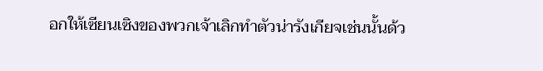อกให้เซียนเซิงของพวกเจ้าเลิกทำตัวน่ารังเกียจเช่นนั้นด้ว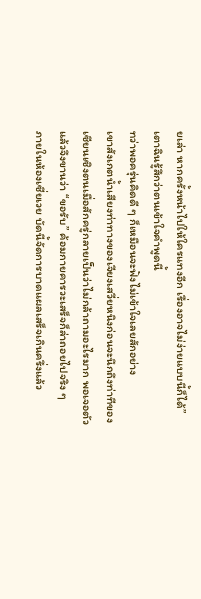ยเล่า หากครั้งหน้าไปให้ใครแทงอีก เรื่องอาจไม่ง่ายแบบนี้ก็ได้”
เตาฉินรู้สึกว่าตนเข้าใจคำพูดนี้
ทว่าพอครุ่นคิดดี ๆ ก็เหมือนจะฟังไม่เข้าใจเลยสักอย่าง
เขาสังเกตน้ำเสียงท่าทางของเจียงเสวี่ยหนิงก่อนจะนึกถึงท่าทีของเซียนเซิงตนเมื่อสักครู่กลายเป็นว่าไม่กล้าถามอะไรมาก พอเจอตัวแล้วจึงขานว่า “ขอรับ” ค้อมกายคารวะเสร็จก็ล่าถอยไปจริง ๆ
ภายในห้องเซี่ยเวย บัดนี้จัดการบาดแผลเสร็จเกินครึ่งแล้ว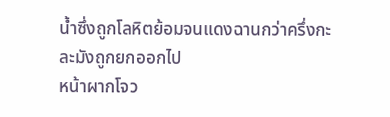น้ำซึ่งถูกโลหิตย้อมจนแดงฉานกว่าครึ่งกะละมังถูกยกออกไป
หน้าผากโจว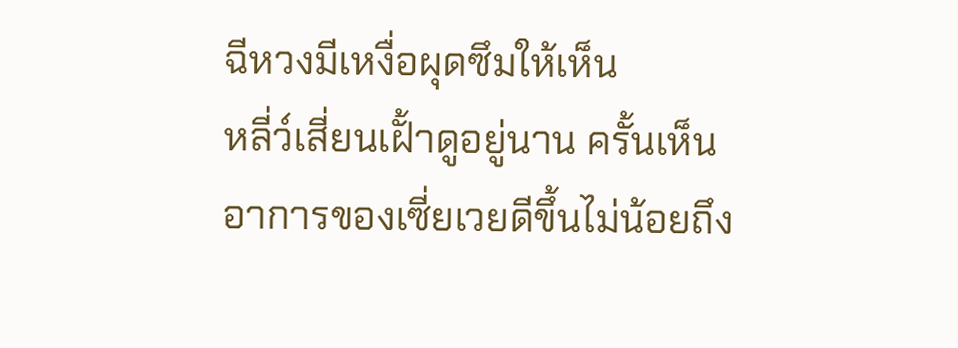ฉีหวงมีเหงื่อผุดซึมให้เห็น
หลี่ว์เสี่ยนเฝั้าดูอยู่นาน ครั้นเห็นอาการของเซี่ยเวยดีขึ้นไม่น้อยถึง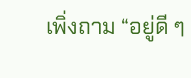เพิ่งถาม “อยู่ดี ๆ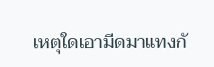เหตุใดเอามีดมาแทงกั